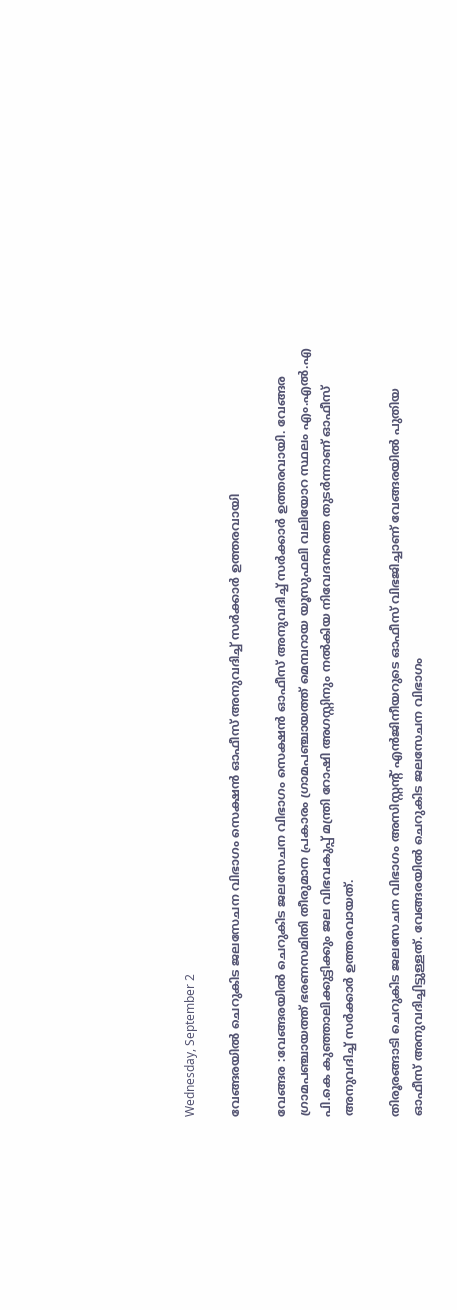Wednesday, September 2

വേങ്ങരയില്‍ ചെറുകിട ജലസേചന വിഭാഗം സെക്ഷന്‍ ഓഫീസ് അനുവദിച്ച് സര്‍ക്കാര്‍ ഉത്തരവായി

വേങ്ങര :വേങ്ങരയില്‍ ചെറുകിട ജലസേചന വിഭാഗം സെക്ഷന്‍ ഓഫീസ് അനുവദിച്ച് സര്‍ക്കാര്‍ ഉത്തരവായി. വേങ്ങര ഗ്രാമപഞ്ചായത്ത് ഭരണസമിതി തീരുമാന പ്രകാരം ഗ്രാമപഞ്ചായത്ത് മെമ്പറായ യൂസുഫലി വലിയോറ സ്ഥലം എം.എല്‍.എ പി.കെ കുഞ്ഞാലിക്കുട്ടിക്കും ജല വിഭവകുപ്പ് മന്ത്രി റോഷി അഗസ്റ്റിനും നല്‍കിയ നിവേദനത്തെ തുടര്‍ന്നാണ് ഓഫീസ് അനുവദിച്ച് സര്‍ക്കാര്‍ ഉത്തരവായത്.

തിരൂരങ്ങാടി ചെറുകിട ജലസേചന വിഭാഗം അസിസ്റ്റന്റ് എന്‍ജിനീയറുടെ ഓഫീസ് വിഭജിച്ചാണ് വേങ്ങരയില്‍ പുതിയ ഓഫീസ് അനുവദിച്ചിട്ടുള്ളത്. വേങ്ങരയില്‍ ചെറുകിട ജലസേചന വിഭാഗം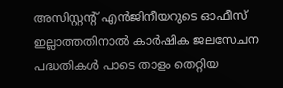അസിസ്റ്റന്റ് എന്‍ജിനീയറുടെ ഓഫീസ് ഇല്ലാത്തതിനാല്‍ കാര്‍ഷിക ജലസേചന പദ്ധതികള്‍ പാടെ താളം തെറ്റിയ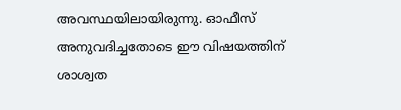അവസ്ഥയിലായിരുന്നു. ഓഫീസ് അനുവദിച്ചതോടെ ഈ വിഷയത്തിന് ശാശ്വത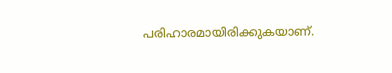പരിഹാരമായിരിക്കുകയാണ്.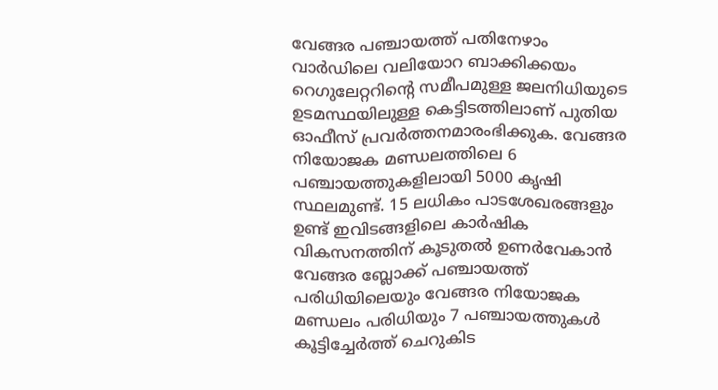വേങ്ങര പഞ്ചായത്ത് പതിനേഴാം വാര്‍ഡിലെ വലിയോറ ബാക്കിക്കയം റെഗുലേറ്ററിന്റെ സമീപമുള്ള ജലനിധിയുടെ ഉടമസ്ഥയിലുള്ള കെട്ടിടത്തിലാണ് പുതിയ ഓഫീസ് പ്രവര്‍ത്തനമാരംഭിക്കുക. വേങ്ങര നിയോജക മണ്ഡലത്തിലെ 6 പഞ്ചായത്തുകളിലായി 5000 കൃഷി സ്ഥലമുണ്ട്. 15 ലധികം പാടശേഖരങ്ങളും ഉണ്ട് ഇവിടങ്ങളിലെ കാര്‍ഷിക വികസനത്തിന് കൂടുതല്‍ ഉണര്‍വേകാന്‍ വേങ്ങര ബ്ലോക്ക് പഞ്ചായത്ത് പരിധിയിലെയും വേങ്ങര നിയോജക മണ്ഡലം പരിധിയും 7 പഞ്ചായത്തുകള്‍ കൂട്ടിച്ചേര്‍ത്ത് ചെറുകിട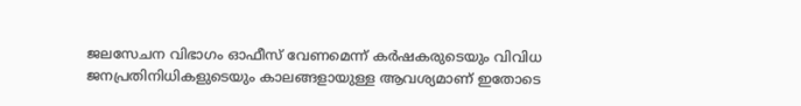ജലസേചന വിഭാഗം ഓഫീസ് വേണമെന്ന് കര്‍ഷകരുടെയും വിവിധ ജനപ്രതിനിധികളുടെയും കാലങ്ങളായുള്ള ആവശ്യമാണ് ഇതോടെ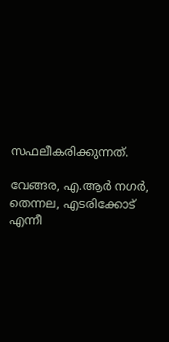സഫലീകരിക്കുന്നത്.

വേങ്ങര, എ.ആര്‍ നഗര്‍, തെന്നല, എടരിക്കോട് എന്നീ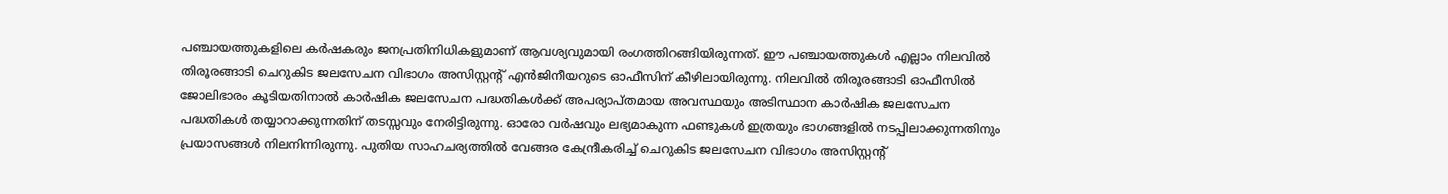പഞ്ചായത്തുകളിലെ കര്‍ഷകരും ജനപ്രതിനിധികളുമാണ് ആവശ്യവുമായി രംഗത്തിറങ്ങിയിരുന്നത്. ഈ പഞ്ചായത്തുകള്‍ എല്ലാം നിലവില്‍ തിരൂരങ്ങാടി ചെറുകിട ജലസേചന വിഭാഗം അസിസ്റ്റന്റ് എന്‍ജിനീയറുടെ ഓഫീസിന് കീഴിലായിരുന്നു. നിലവില്‍ തിരൂരങ്ങാടി ഓഫീസില്‍ ജോലിഭാരം കൂടിയതിനാല്‍ കാര്‍ഷിക ജലസേചന പദ്ധതികള്‍ക്ക് അപര്യാപ്തമായ അവസ്ഥയും അടിസ്ഥാന കാര്‍ഷിക ജലസേചന പദ്ധതികള്‍ തയ്യാറാക്കുന്നതിന് തടസ്സവും നേരിട്ടിരുന്നു. ഓരോ വര്‍ഷവും ലഭ്യമാകുന്ന ഫണ്ടുകള്‍ ഇത്രയും ഭാഗങ്ങളില്‍ നടപ്പിലാക്കുന്നതിനും പ്രയാസങ്ങള്‍ നിലനിന്നിരുന്നു. പുതിയ സാഹചര്യത്തില്‍ വേങ്ങര കേന്ദ്രീകരിച്ച് ചെറുകിട ജലസേചന വിഭാഗം അസിസ്റ്റന്റ്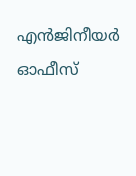എന്‍ജിനീയര്‍ ഓഫീസ്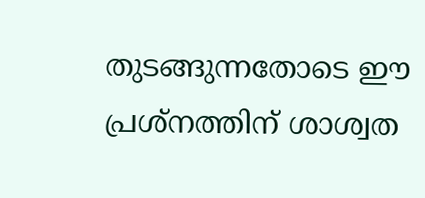തുടങ്ങുന്നതോടെ ഈ പ്രശ്‌നത്തിന് ശാശ്വത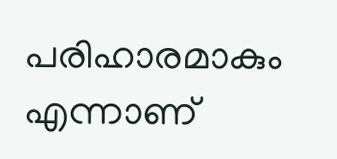പരിഹാരമാകും എന്നാണ്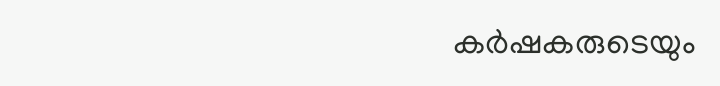കര്‍ഷകരുടെയും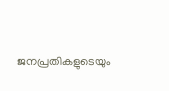ജനപ്രതികളുടെയും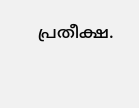പ്രതീക്ഷ.